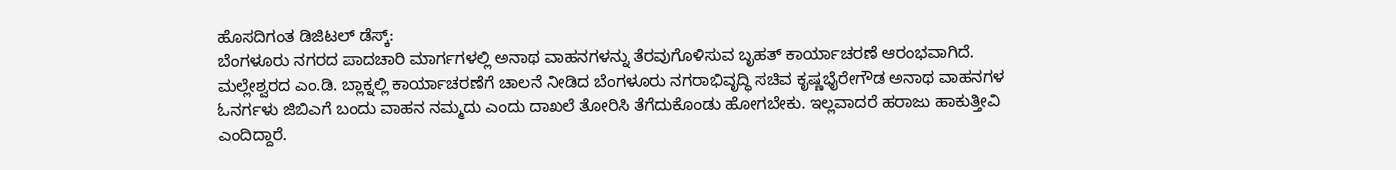ಹೊಸದಿಗಂತ ಡಿಜಿಟಲ್ ಡೆಸ್ಕ್:
ಬೆಂಗಳೂರು ನಗರದ ಪಾದಚಾರಿ ಮಾರ್ಗಗಳಲ್ಲಿ ಅನಾಥ ವಾಹನಗಳನ್ನು ತೆರವುಗೊಳಿಸುವ ಬೃಹತ್ ಕಾರ್ಯಾಚರಣೆ ಆರಂಭವಾಗಿದೆ.
ಮಲ್ಲೇಶ್ವರದ ಎಂ.ಡಿ. ಬ್ಲಾಕ್ನಲ್ಲಿ ಕಾರ್ಯಾಚರಣೆಗೆ ಚಾಲನೆ ನೀಡಿದ ಬೆಂಗಳೂರು ನಗರಾಭಿವೃದ್ಧಿ ಸಚಿವ ಕೃಷ್ಣಭೈರೇಗೌಡ ಅನಾಥ ವಾಹನಗಳ ಓನರ್ಗಳು ಜಿಬಿಎಗೆ ಬಂದು ವಾಹನ ನಮ್ಮದು ಎಂದು ದಾಖಲೆ ತೋರಿಸಿ ತೆಗೆದುಕೊಂಡು ಹೋಗಬೇಕು. ಇಲ್ಲವಾದರೆ ಹರಾಜು ಹಾಕುತ್ತೀವಿ ಎಂದಿದ್ದಾರೆ.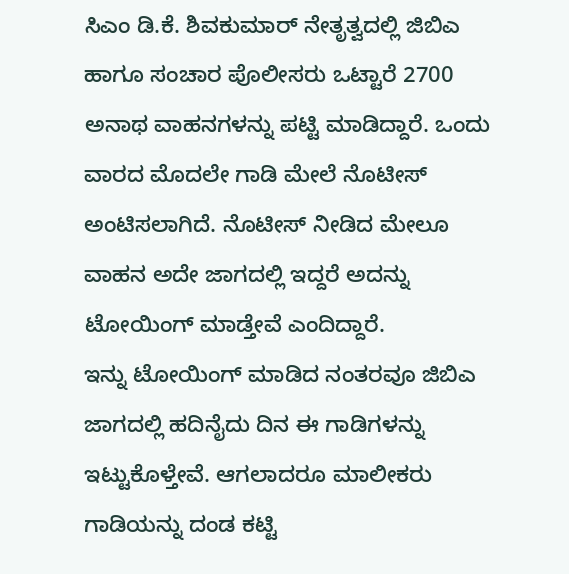ಸಿಎಂ ಡಿ.ಕೆ. ಶಿವಕುಮಾರ್ ನೇತೃತ್ವದಲ್ಲಿ ಜಿಬಿಎ ಹಾಗೂ ಸಂಚಾರ ಪೊಲೀಸರು ಒಟ್ಟಾರೆ 2700 ಅನಾಥ ವಾಹನಗಳನ್ನು ಪಟ್ಟಿ ಮಾಡಿದ್ದಾರೆ. ಒಂದು ವಾರದ ಮೊದಲೇ ಗಾಡಿ ಮೇಲೆ ನೊಟೀಸ್ ಅಂಟಿಸಲಾಗಿದೆ. ನೊಟೀಸ್ ನೀಡಿದ ಮೇಲೂ ವಾಹನ ಅದೇ ಜಾಗದಲ್ಲಿ ಇದ್ದರೆ ಅದನ್ನು ಟೋಯಿಂಗ್ ಮಾಡ್ತೇವೆ ಎಂದಿದ್ದಾರೆ.
ಇನ್ನು ಟೋಯಿಂಗ್ ಮಾಡಿದ ನಂತರವೂ ಜಿಬಿಎ ಜಾಗದಲ್ಲಿ ಹದಿನೈದು ದಿನ ಈ ಗಾಡಿಗಳನ್ನು ಇಟ್ಟುಕೊಳ್ತೇವೆ. ಆಗಲಾದರೂ ಮಾಲೀಕರು ಗಾಡಿಯನ್ನು ದಂಡ ಕಟ್ಟಿ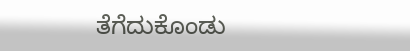ತೆಗೆದುಕೊಂಡು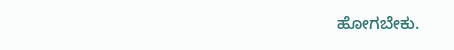ಹೋಗಬೇಕು.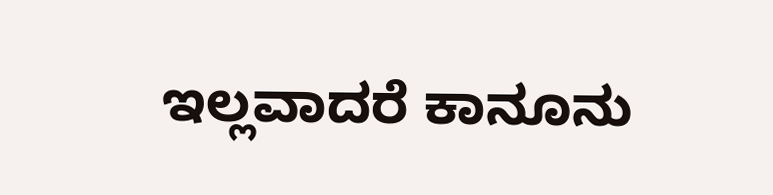ಇಲ್ಲವಾದರೆ ಕಾನೂನು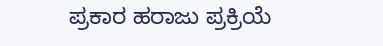ಪ್ರಕಾರ ಹರಾಜು ಪ್ರಕ್ರಿಯೆ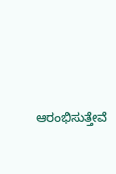ಆರಂಭಿಸುತ್ತೇವೆ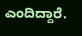ಎಂದಿದ್ದಾರೆ.